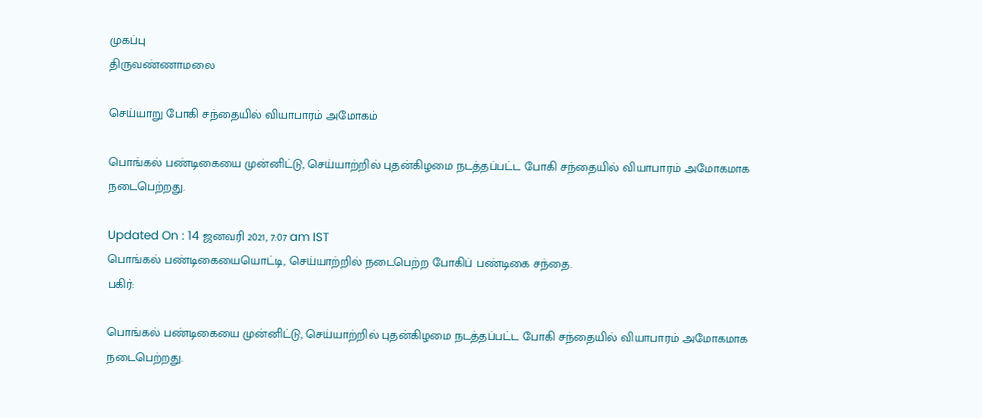முகப்பு
திருவண்ணாமலை

செய்யாறு போகி சந்தையில் வியாபாரம் அமோகம்

பொங்கல் பண்டிகையை முன்னிட்டு, செய்யாற்றில் புதன்கிழமை நடத்தப்பட்ட போகி சந்தையில் வியாபாரம் அமோகமாக நடைபெற்றது.

Updated On : 14 ஜனவரி 2021, 7:07 am IST
பொங்கல் பண்டிகையையொட்டி, செய்யாற்றில் நடைபெற்ற போகிப் பண்டிகை சந்தை.
பகிர்:

பொங்கல் பண்டிகையை முன்னிட்டு, செய்யாற்றில் புதன்கிழமை நடத்தப்பட்ட போகி சந்தையில் வியாபாரம் அமோகமாக நடைபெற்றது.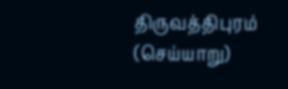திருவத்திபுரம் (செய்யாறு)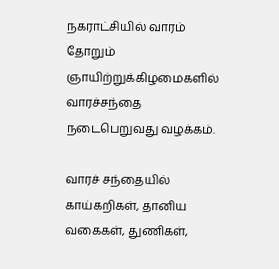நகராட்சியில் வாரம் தோறும் ஞாயிற்றுக்கிழமைகளில் வாரச்சந்தை நடைபெறுவது வழக்கம்.

வாரச் சந்தையில் காய்கறிகள், தானிய வகைகள், துணிகள்,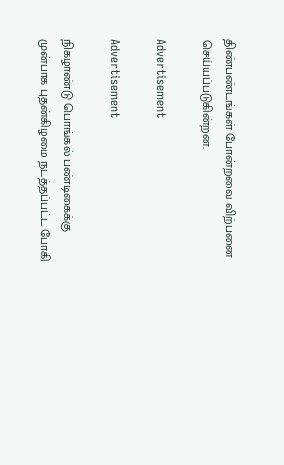திண்பண்டங்கள் போன்றவை விற்பனை செய்யப்படுகின்றன.

Advertisement

Advertisement

நிகழாண்டு பொங்கல் பண்டிகைக்கு முன்பாக புதன்கிழமை நடத்தப்பட்ட போகி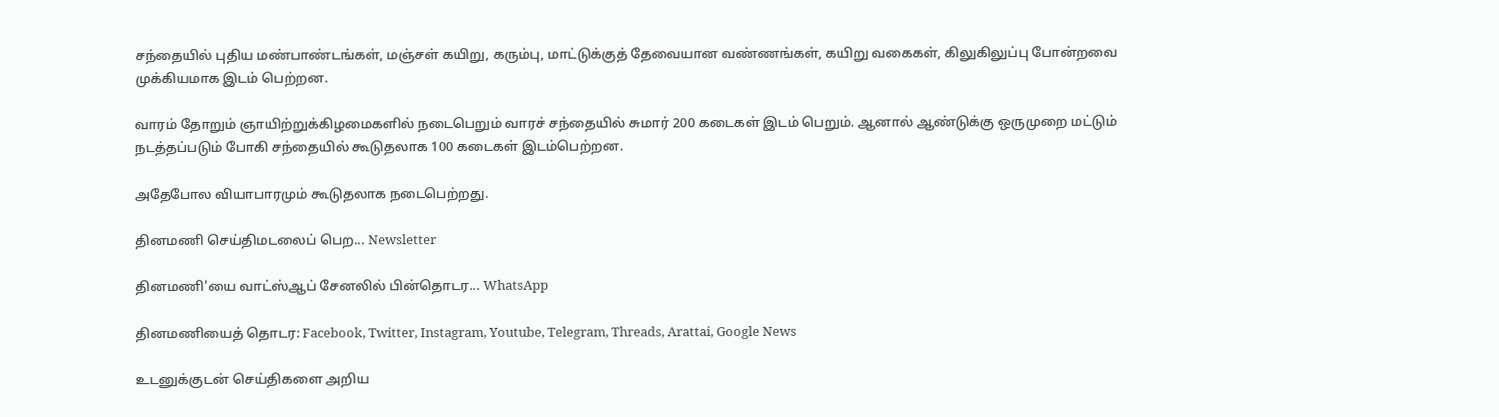சந்தையில் புதிய மண்பாண்டங்கள், மஞ்சள் கயிறு, கரும்பு, மாட்டுக்குத் தேவையான வண்ணங்கள், கயிறு வகைகள், கிலுகிலுப்பு போன்றவை முக்கியமாக இடம் பெற்றன.

வாரம் தோறும் ஞாயிற்றுக்கிழமைகளில் நடைபெறும் வாரச் சந்தையில் சுமார் 200 கடைகள் இடம் பெறும். ஆனால் ஆண்டுக்கு ஒருமுறை மட்டும் நடத்தப்படும் போகி சந்தையில் கூடுதலாக 100 கடைகள் இடம்பெற்றன.

அதேபோல வியாபாரமும் கூடுதலாக நடைபெற்றது.

தினமணி செய்திமடலைப் பெற... Newsletter

தினமணி'யை வாட்ஸ்ஆப் சேனலில் பின்தொடர... WhatsApp

தினமணியைத் தொடர: Facebook, Twitter, Instagram, Youtube, Telegram, Threads, Arattai, Google News

உடனுக்குடன் செய்திகளை அறிய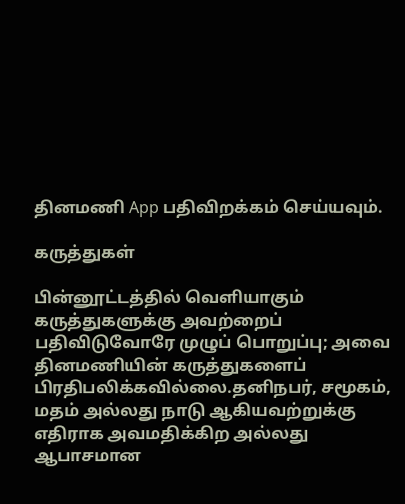தினமணி App பதிவிறக்கம் செய்யவும்.

கருத்துகள்

பின்னூட்டத்தில் வெளியாகும் கருத்துகளுக்கு அவற்றைப் பதிவிடுவோரே முழுப் பொறுப்பு; அவை தினமணியின் கருத்துகளைப் பிரதிபலிக்கவில்லை.தனிநபர், சமூகம், மதம் அல்லது நாடு ஆகியவற்றுக்கு எதிராக அவமதிக்கிற அல்லது ஆபாசமான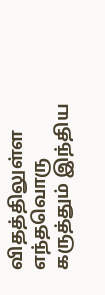விதத்திலுள்ள எந்தவொரு கருத்தும் இந்திய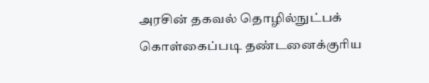அரசின் தகவல் தொழில்நுட்பக் கொள்கைப்படி தண்டனைக்குரிய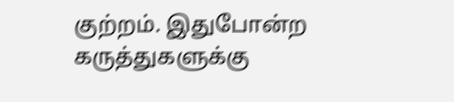குற்றம். இதுபோன்ற கருத்துகளுக்கு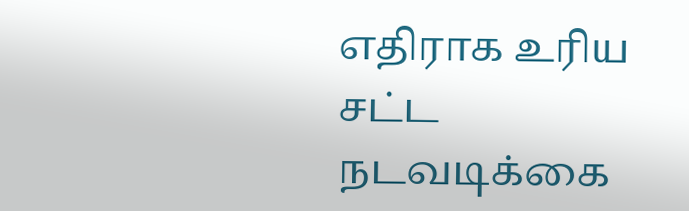எதிராக உரிய சட்ட நடவடிக்கை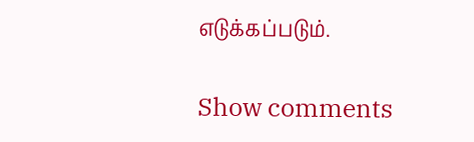எடுக்கப்படும்.

Show comments